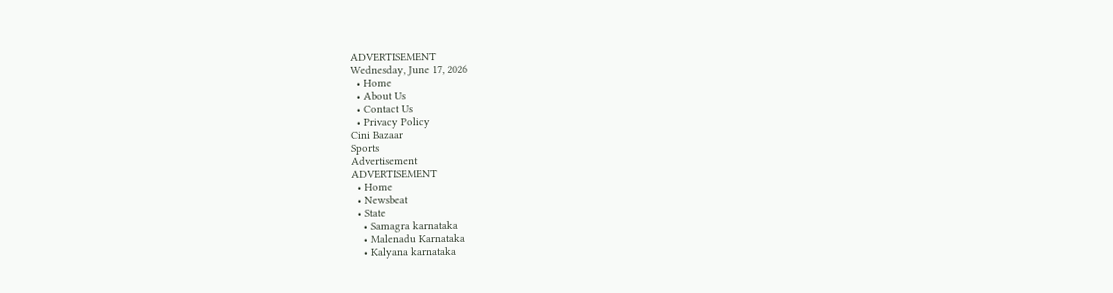ADVERTISEMENT
Wednesday, June 17, 2026
  • Home
  • About Us
  • Contact Us
  • Privacy Policy
Cini Bazaar
Sports
Advertisement
ADVERTISEMENT
  • Home
  • Newsbeat
  • State
    • Samagra karnataka
    • Malenadu Karnataka
    • Kalyana karnataka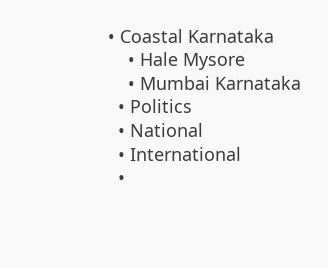• Coastal Karnataka
    • Hale Mysore
    • Mumbai Karnataka
  • Politics
  • National
  • International
  •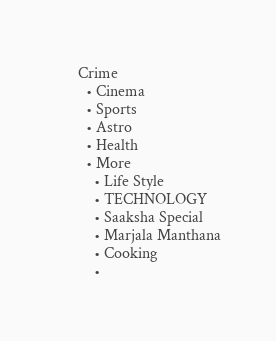Crime
  • Cinema
  • Sports
  • Astro
  • Health
  • More
    • Life Style
    • TECHNOLOGY
    • Saaksha Special
    • Marjala Manthana
    • Cooking
    •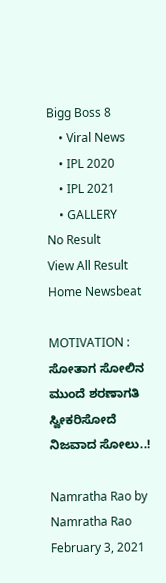Bigg Boss 8
    • Viral News
    • IPL 2020
    • IPL 2021
    • GALLERY
No Result
View All Result
Home Newsbeat

MOTIVATION : ಸೋತಾಗ ಸೋಲಿನ ಮುಂದೆ ಶರಣಾಗತಿ ಸ್ವೀಕರಿಸೋದೆ ನಿಜವಾದ ಸೋಲು..!

Namratha Rao by Namratha Rao
February 3, 2021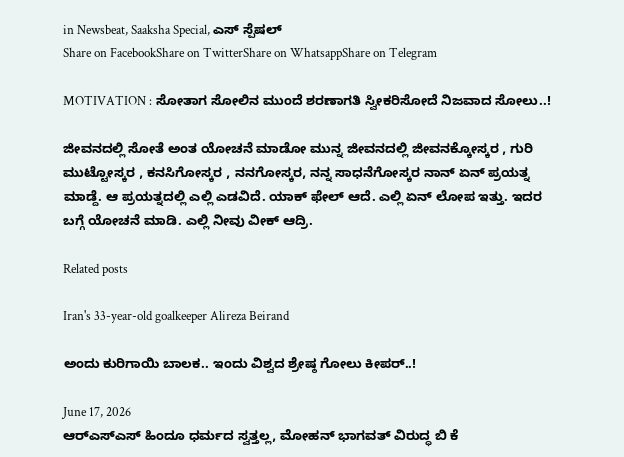in Newsbeat, Saaksha Special, ಎಸ್ ಸ್ಪೆಷಲ್
Share on FacebookShare on TwitterShare on WhatsappShare on Telegram

MOTIVATION : ಸೋತಾಗ ಸೋಲಿನ ಮುಂದೆ ಶರಣಾಗತಿ ಸ್ವೀಕರಿಸೋದೆ ನಿಜವಾದ ಸೋಲು..!

ಜೀವನದಲ್ಲಿ ಸೋತೆ ಅಂತ ಯೋಚನೆ ಮಾಡೋ ಮುನ್ನ ಜೀವನದಲ್ಲಿ ಜೀವನಕ್ಕೋಸ್ಕರ , ಗುರಿ ಮುಟ್ಟೋಸ್ಕರ , ಕನಸಿಗೋಸ್ಕರ , ನನಗೋಸ್ಕರ, ನನ್ನ ಸಾಧನೆಗೋಸ್ಕರ ನಾನ್ ಏನ್ ಪ್ರಯತ್ನ ಮಾಡ್ದೆ. ಆ ಪ್ರಯತ್ನದಲ್ಲಿ ಎಲ್ಲಿ ಎಡವಿದೆ. ಯಾಕ್ ಫೇಲ್ ಆದೆ. ಎಲ್ಲಿ ಏನ್ ಲೋಪ ಇತ್ತು. ಇದರ ಬಗ್ಗೆ ಯೋಚನೆ ಮಾಡಿ. ಎಲ್ಲಿ ನೀವು ವೀಕ್ ಆದ್ರಿ.

Related posts

Iran's 33-year-old goalkeeper Alireza Beirand

ಅಂದು ಕುರಿಗಾಯಿ ಬಾಲಕ.. ಇಂದು ವಿಶ್ವದ ಶ್ರೇಷ್ಠ ಗೋಲು ಕೀಪರ್..!

June 17, 2026
ಆರ್‌ಎಸ್‌ಎಸ್‌ ಹಿಂದೂ ಧರ್ಮದ ಸ್ವತ್ತಲ್ಲ, ಮೋಹನ್‌ ಭಾಗವತ್‌ ವಿರುದ್ಧ ಬಿ ಕೆ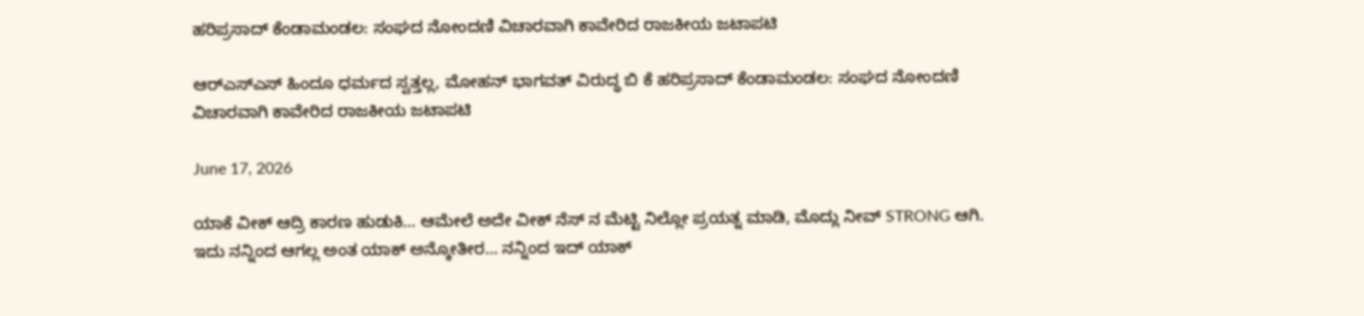ಹರಿಪ್ರಸಾದ್‌ ಕೆಂಡಾಮಂಡಲ: ಸಂಘದ ನೋಂದಣಿ ವಿಚಾರವಾಗಿ ಕಾವೇರಿದ ರಾಜಕೀಯ ಜಟಾಪಟಿ

ಆರ್‌ಎಸ್‌ಎಸ್‌ ಹಿಂದೂ ಧರ್ಮದ ಸ್ವತ್ತಲ್ಲ, ಮೋಹನ್‌ ಭಾಗವತ್‌ ವಿರುದ್ಧ ಬಿ ಕೆ ಹರಿಪ್ರಸಾದ್‌ ಕೆಂಡಾಮಂಡಲ: ಸಂಘದ ನೋಂದಣಿ ವಿಚಾರವಾಗಿ ಕಾವೇರಿದ ರಾಜಕೀಯ ಜಟಾಪಟಿ

June 17, 2026

ಯಾಕೆ ವೀಕ್ ಆದ್ರಿ ಕಾರಣ ಹುಡುಕಿ… ಆಮೇಲೆ ಅದೇ ವೀಕ್ ನೆಸ್ ನ ಮೆಟ್ಟಿ ನಿಲ್ಲೋ ಪ್ರಯತ್ನ ಮಾಡಿ, ಮೊದ್ಲು ನೀವ್ STRONG ಆಗಿ. ಇದು ನನ್ನಿಂದ ಆಗಲ್ಲ ಅಂತ ಯಾಕ್ ಅನ್ಕೋತೀರ… ನನ್ನಿಂದ ಇದ್ ಯಾಕ್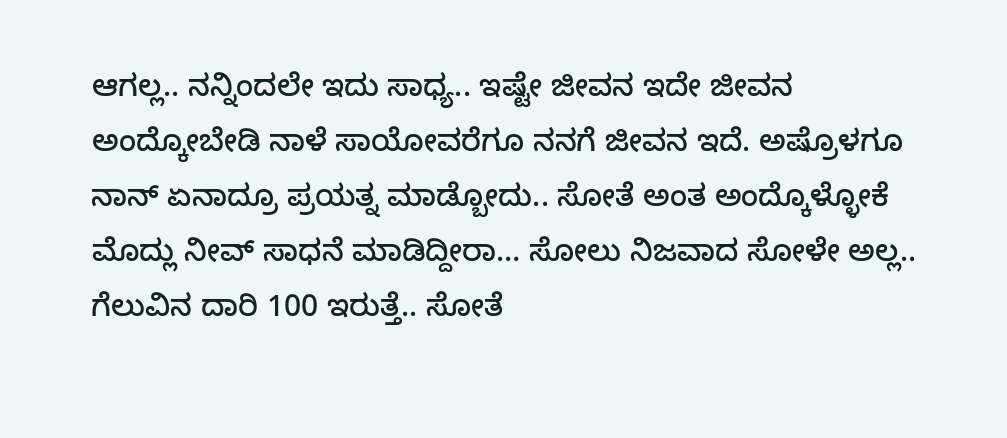ಆಗಲ್ಲ.. ನನ್ನಿಂದಲೇ ಇದು ಸಾಧ್ಯ.. ಇಷ್ಟೇ ಜೀವನ ಇದೇ ಜೀವನ ಅಂದ್ಕೋಬೇಡಿ ನಾಳೆ ಸಾಯೋವರೆಗೂ ನನಗೆ ಜೀವನ ಇದೆ. ಅಷ್ರೊಳಗೂ ನಾನ್ ಏನಾದ್ರೂ ಪ್ರಯತ್ನ ಮಾಡ್ಬೋದು.. ಸೋತೆ ಅಂತ ಅಂದ್ಕೊಳ್ಳೋಕೆ ಮೊದ್ಲು ನೀವ್ ಸಾಧನೆ ಮಾಡಿದ್ದೀರಾ… ಸೋಲು ನಿಜವಾದ ಸೋಳೇ ಅಲ್ಲ.. ಗೆಲುವಿನ ದಾರಿ 100 ಇರುತ್ತೆ.. ಸೋತೆ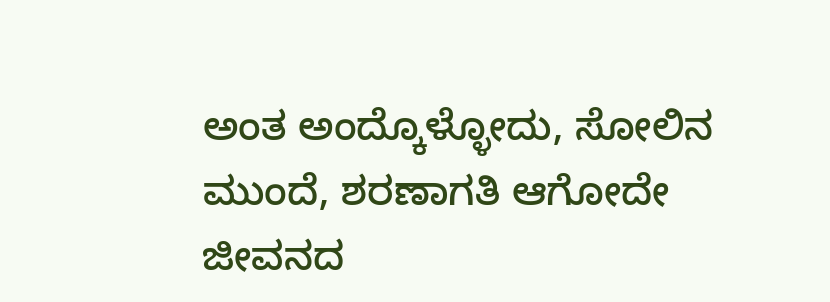ಅಂತ ಅಂದ್ಕೊಳ್ಳೋದು, ಸೋಲಿನ ಮುಂದೆ, ಶರಣಾಗತಿ ಆಗೋದೇ ಜೀವನದ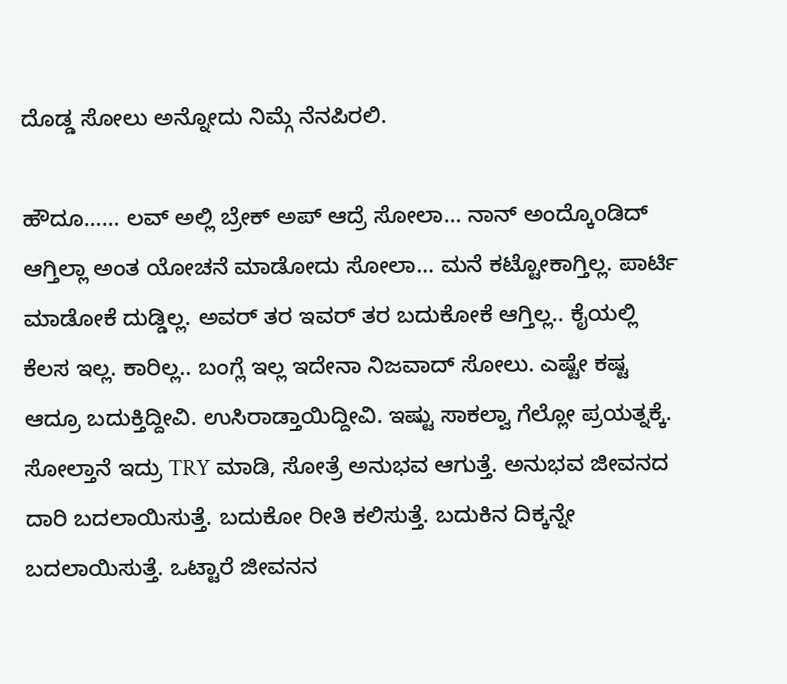ದೊಡ್ಡ ಸೋಲು ಅನ್ನೋದು ನಿಮ್ಗೆ ನೆನಪಿರಲಿ.

ಹೌದೂ…… ಲವ್ ಅಲ್ಲಿ ಬ್ರೇಕ್ ಅಪ್ ಆದ್ರೆ ಸೋಲಾ… ನಾನ್ ಅಂದ್ಕೊoಡಿದ್ ಆಗ್ತಿಲ್ಲಾ ಅಂತ ಯೋಚನೆ ಮಾಡೋದು ಸೋಲಾ… ಮನೆ ಕಟ್ಟೋಕಾಗ್ತಿಲ್ಲ. ಪಾರ್ಟಿ ಮಾಡೋಕೆ ದುಡ್ಡಿಲ್ಲ. ಅವರ್ ತರ ಇವರ್ ತರ ಬದುಕೋಕೆ ಆಗ್ತಿಲ್ಲ.. ಕೈಯಲ್ಲಿ ಕೆಲಸ ಇಲ್ಲ. ಕಾರಿಲ್ಲ.. ಬಂಗ್ಲೆ ಇಲ್ಲ ಇದೇನಾ ನಿಜವಾದ್ ಸೋಲು. ಎಷ್ಟೇ ಕಷ್ಟ ಆದ್ರೂ ಬದುಕ್ತಿದ್ದೀವಿ. ಉಸಿರಾಡ್ತಾಯಿದ್ದೀವಿ. ಇಷ್ಟು ಸಾಕಲ್ವಾ ಗೆಲ್ಲೋ ಪ್ರಯತ್ನಕ್ಕೆ. ಸೋಲ್ತಾನೆ ಇದ್ರು TRY ಮಾಡಿ, ಸೋತ್ರೆ ಅನುಭವ ಆಗುತ್ತೆ. ಅನುಭವ ಜೀವನದ ದಾರಿ ಬದಲಾಯಿಸುತ್ತೆ. ಬದುಕೋ ರೀತಿ ಕಲಿಸುತ್ತೆ. ಬದುಕಿನ ದಿಕ್ಕನ್ನೇ ಬದಲಾಯಿಸುತ್ತೆ. ಒಟ್ಟಾರೆ ಜೀವನನ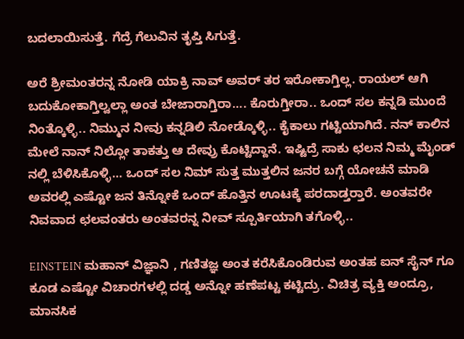ಬದಲಾಯಿಸುತ್ತೆ. ಗೆದ್ರೆ ಗೆಲುವಿನ ತೃಪ್ತಿ ಸಿಗುತ್ತೆ.

ಅರೆ ಶ್ರೀಮಂತರನ್ನ ನೋಡಿ ಯಾಕ್ರಿ ನಾವ್ ಅವರ್ ತರ ಇರೋಕಾಗ್ತಿಲ್ಲ. ರಾಯಲ್ ಆಗಿ ಬದುಕೋಕಾಗ್ತಿಲ್ವಲ್ಲಾ ಅಂತ ಬೇಜಾರಾಗ್ತಿರಾ…. ಕೊರುಗ್ತೀರಾ.. ಒಂದ್ ಸಲ ಕನ್ನಡಿ ಮುಂದೆ ನಿಂತ್ಕೊಳ್ಳಿ.. ನಿಮ್ಮುನ ನೀವು ಕನ್ನಡಿಲಿ ನೋಡ್ಕೊಳ್ಳಿ.. ಕೈಕಾಲು ಗಟ್ಟಿಯಾಗಿದೆ. ನನ್ ಕಾಲಿನ ಮೇಲೆ ನಾನ್ ನಿಲ್ಲೋ ತಾಕತ್ತು ಆ ದೇವ್ರು ಕೊಟ್ಟಿದ್ದಾನೆ. ಇಷ್ಟಿದ್ರೆ ಸಾಕು ಛಲನ ನಿಮ್ಮ ಮೈಂಡ್ ನಲ್ಲಿ ಬೆಳಿಸಿಕೊಳ್ಳಿ… ಒಂದ್ ಸಲ ನಿಮ್ ಸುತ್ತ ಮುತ್ತಲಿನ ಜನರ ಬಗ್ಗೆ ಯೋಚನೆ ಮಾಡಿ ಅವರಲ್ಲಿ ಎಷ್ಟೋ ಜನ ತಿನ್ನೋಕೆ ಒಂದ್ ಹೊತ್ತಿನ ಊಟಕ್ಕೆ ಪರದಾಡ್ತರ‍್ತಾರೆ. ಅಂತವರೇ ನಿವವಾದ ಛಲವಂತರು ಅಂತವರನ್ನ ನೀವ್ ಸ್ಪೂರ್ತಿಯಾಗಿ ತಗೊಳ್ಳಿ..

EINSTEIN ಮಹಾನ್ ವಿಜ್ಞಾನಿ , ಗಣಿತಜ್ಞ ಅಂತ ಕರೆಸಿಕೊಂಡಿರುವ ಅಂತಹ ಐನ್ ಸೈನ್ ಗೂ ಕೂಡ ಎಷ್ಟೋ ವಿಚಾರಗಳಲ್ಲಿ ದಡ್ಡ ಅನ್ನೋ ಹಣೆಪಟ್ಟ ಕಟ್ಟಿದ್ರು. ವಿಚಿತ್ರ ವ್ಯಕ್ತಿ ಅಂದ್ರೂ, ಮಾನಸಿಕ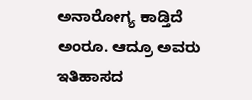ಅನಾರೋಗ್ಯ ಕಾಡ್ತಿದೆ ಅಂರೂ. ಆದ್ರೂ ಅವರು ಇತಿಹಾಸದ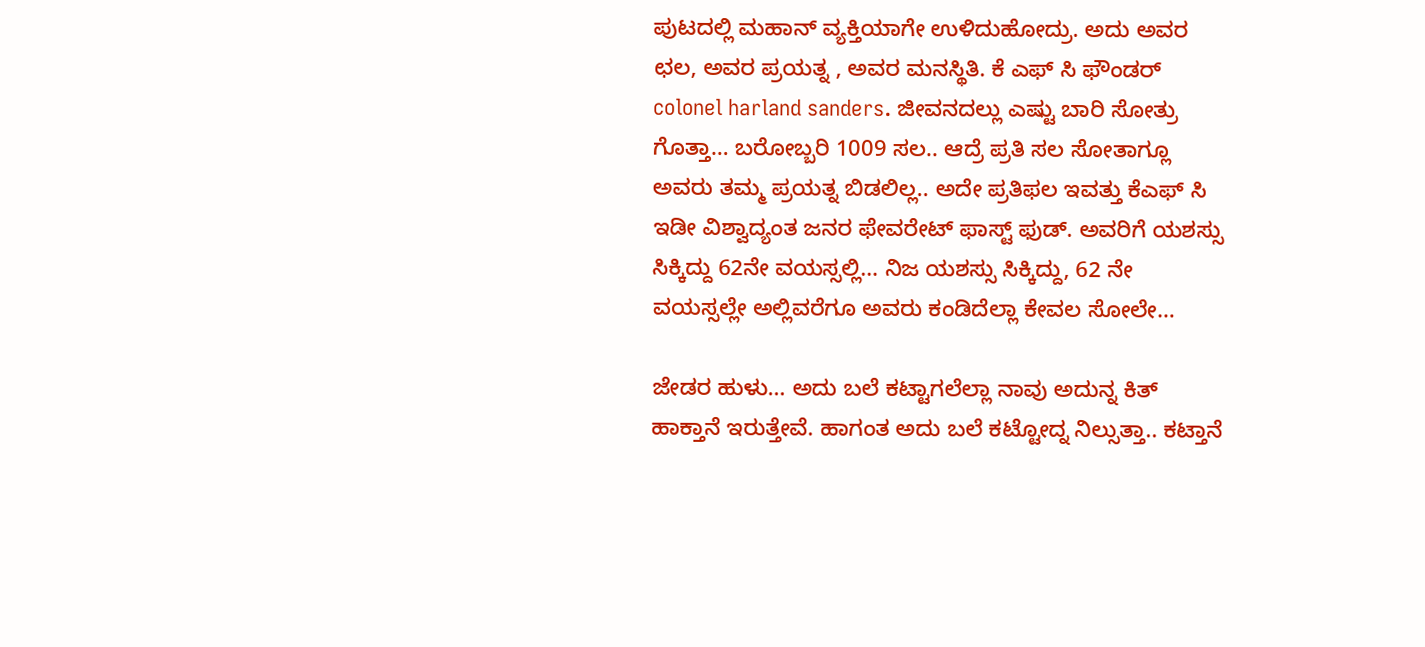ಪುಟದಲ್ಲಿ ಮಹಾನ್ ವ್ಯಕ್ತಿಯಾಗೇ ಉಳಿದುಹೋದ್ರು. ಅದು ಅವರ ಛಲ, ಅವರ ಪ್ರಯತ್ನ , ಅವರ ಮನಸ್ಥಿತಿ. ಕೆ ಎಫ್ ಸಿ ಫೌಂಡರ್ colonel harland sanders. ಜೀವನದಲ್ಲು ಎಷ್ಟು ಬಾರಿ ಸೋತ್ರು ಗೊತ್ತಾ… ಬರೋಬ್ಬರಿ 1009 ಸಲ.. ಆದ್ರೆ ಪ್ರತಿ ಸಲ ಸೋತಾಗ್ಲೂ ಅವರು ತಮ್ಮ ಪ್ರಯತ್ನ ಬಿಡಲಿಲ್ಲ.. ಅದೇ ಪ್ರತಿಫಲ ಇವತ್ತು ಕೆಎಫ್ ಸಿ ಇಡೀ ವಿಶ್ವಾದ್ಯಂತ ಜನರ ಫೇವರೇಟ್ ಫಾಸ್ಟ್ ಫುಡ್. ಅವರಿಗೆ ಯಶಸ್ಸು ಸಿಕ್ಕಿದ್ದು 62ನೇ ವಯಸ್ಸಲ್ಲಿ… ನಿಜ ಯಶಸ್ಸು ಸಿಕ್ಕಿದ್ದು, 62 ನೇ ವಯಸ್ಸಲ್ಲೇ ಅಲ್ಲಿವರೆಗೂ ಅವರು ಕಂಡಿದೆಲ್ಲಾ ಕೇವಲ ಸೋಲೇ…

ಜೇಡರ ಹುಳು… ಅದು ಬಲೆ ಕಟ್ಟಾಗಲೆಲ್ಲಾ ನಾವು ಅದುನ್ನ ಕಿತ್ ಹಾಕ್ತಾನೆ ಇರುತ್ತೇವೆ. ಹಾಗಂತ ಅದು ಬಲೆ ಕಟ್ಟೋದ್ನ ನಿಲ್ಸುತ್ತಾ.. ಕಟ್ತಾನೆ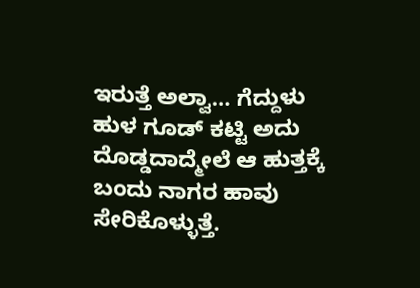ಇರುತ್ತೆ ಅಲ್ವಾ… ಗೆದ್ದುಳು ಹುಳ ಗೂಡ್ ಕಟ್ಟಿ ಅದು ದೊಡ್ಡದಾದ್ಮೇಲೆ ಆ ಹುತ್ತಕ್ಕೆ ಬಂದು ನಾಗರ ಹಾವು ಸೇರಿಕೊಳ್ಳುತ್ತೆ.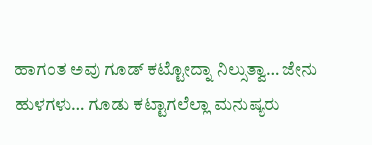ಹಾಗಂತ ಅವು ಗೂಡ್ ಕಟ್ಟೋದ್ನಾ ನಿಲ್ಸುತ್ವಾ… ಜೇನು ಹುಳಗಳು… ಗೂಡು ಕಟ್ಟಾಗಲೆಲ್ಲಾ ಮನುಷ್ಯರು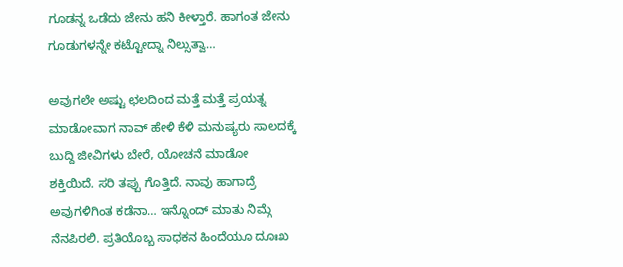ಗೂಡನ್ನ ಒಡೆದು ಜೇನು ಹನಿ ಕೀಳ್ತಾರೆ. ಹಾಗಂತ ಜೇನು ಗೂಡುಗಳನ್ನೇ ಕಟ್ಟೋದ್ನಾ ನಿಲ್ಸುತ್ವಾ…

ಅವುಗಲೇ ಅಷ್ಟು ಛಲದಿಂದ ಮತ್ತೆ ಮತ್ತೆ ಪ್ರಯತ್ನ ಮಾಡೋವಾಗ ನಾವ್ ಹೇಳಿ ಕೆಳಿ ಮನುಷ್ಯರು ಸಾಲದಕ್ಕೆ ಬುದ್ದಿ ಜೀವಿಗಳು ಬೇರೆ, ಯೋಚನೆ ಮಾಡೋ ಶಕ್ತಿಯಿದೆ. ಸರಿ ತಪ್ಪು ಗೊತ್ತಿದೆ. ನಾವು ಹಾಗಾದ್ರೆ ಅವುಗಳಿಗಿಂತ ಕಡೆನಾ… ಇನ್ನೊಂದ್ ಮಾತು ನಿಮ್ಗೆ ನೆನಪಿರಲಿ. ಪ್ರತಿಯೊಬ್ಬ ಸಾಧಕನ ಹಿಂದೆಯೂ ದೂಃಖ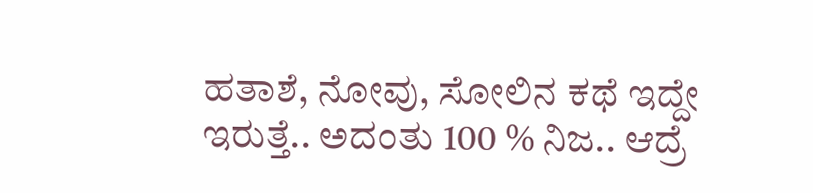ಹತಾಶೆ, ನೋವು, ಸೋಲಿನ ಕಥೆ ಇದ್ದೇ ಇರುತ್ತೆ.. ಅದಂತು 100 % ನಿಜ.. ಆದ್ರೆ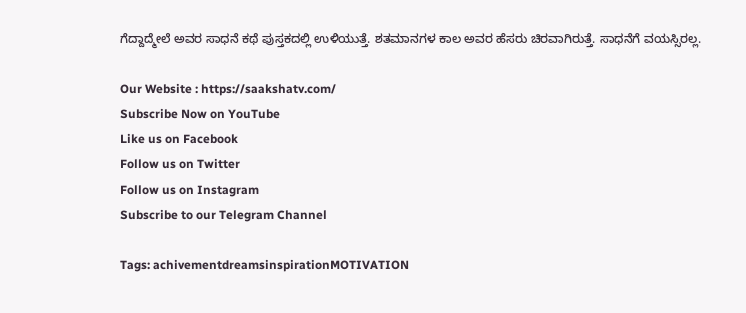ಗೆದ್ದಾದ್ಮೇಲೆ ಅವರ ಸಾಧನೆ ಕಥೆ ಪುಸ್ತಕದಲ್ಲಿ ಉಳಿಯುತ್ತೆ. ಶತಮಾನಗಳ ಕಾಲ ಅವರ ಹೆಸರು ಚಿರವಾಗಿರುತ್ತೆ. ಸಾಧನೆಗೆ ವಯಸ್ಸಿರಲ್ಲ.

Our Website : https://saakshatv.com/
Subscribe Now on YouTube
Like us on Facebook
Follow us on Twitter
Follow us on Instagram
Subscribe to our Telegram Channel

Tags: achivementdreamsinspirationMOTIVATION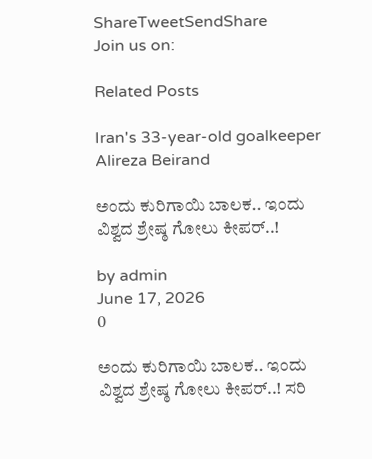ShareTweetSendShare
Join us on:

Related Posts

Iran's 33-year-old goalkeeper Alireza Beirand

ಅಂದು ಕುರಿಗಾಯಿ ಬಾಲಕ.. ಇಂದು ವಿಶ್ವದ ಶ್ರೇಷ್ಠ ಗೋಲು ಕೀಪರ್..!

by admin
June 17, 2026
0

ಅಂದು ಕುರಿಗಾಯಿ ಬಾಲಕ.. ಇಂದು ವಿಶ್ವದ ಶ್ರೇಷ್ಠ ಗೋಲು ಕೀಪರ್..! ಸರಿ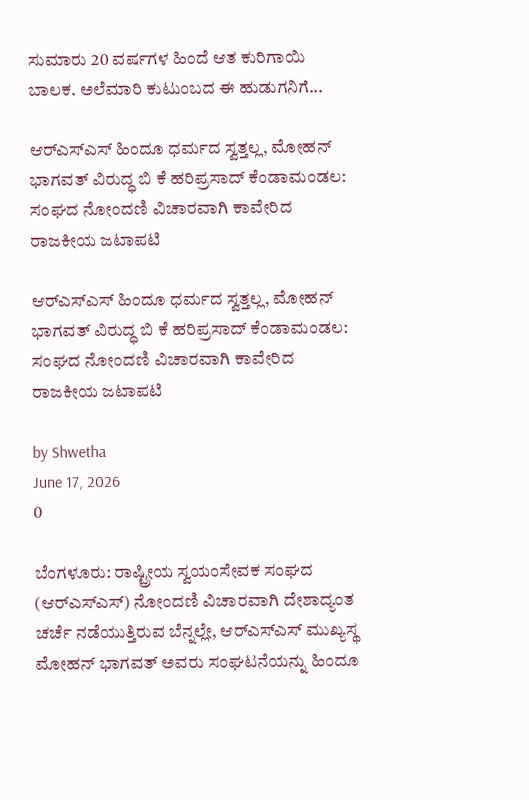ಸುಮಾರು 20 ವರ್ಷಗಳ ಹಿಂದೆ ಆತ ಕುರಿಗಾಯಿ ಬಾಲಕ. ಅಲೆಮಾರಿ ಕುಟುಂಬದ ಈ ಹುಡುಗನಿಗೆ...

ಆರ್‌ಎಸ್‌ಎಸ್‌ ಹಿಂದೂ ಧರ್ಮದ ಸ್ವತ್ತಲ್ಲ, ಮೋಹನ್‌ ಭಾಗವತ್‌ ವಿರುದ್ಧ ಬಿ ಕೆ ಹರಿಪ್ರಸಾದ್‌ ಕೆಂಡಾಮಂಡಲ: ಸಂಘದ ನೋಂದಣಿ ವಿಚಾರವಾಗಿ ಕಾವೇರಿದ ರಾಜಕೀಯ ಜಟಾಪಟಿ

ಆರ್‌ಎಸ್‌ಎಸ್‌ ಹಿಂದೂ ಧರ್ಮದ ಸ್ವತ್ತಲ್ಲ, ಮೋಹನ್‌ ಭಾಗವತ್‌ ವಿರುದ್ಧ ಬಿ ಕೆ ಹರಿಪ್ರಸಾದ್‌ ಕೆಂಡಾಮಂಡಲ: ಸಂಘದ ನೋಂದಣಿ ವಿಚಾರವಾಗಿ ಕಾವೇರಿದ ರಾಜಕೀಯ ಜಟಾಪಟಿ

by Shwetha
June 17, 2026
0

ಬೆಂಗಳೂರು: ರಾಷ್ಟ್ರೀಯ ಸ್ವಯಂಸೇವಕ ಸಂಘದ (ಆರ್‌ಎಸ್‌ಎಸ್‌) ನೋಂದಣಿ ವಿಚಾರವಾಗಿ ದೇಶಾದ್ಯಂತ ಚರ್ಚೆ ನಡೆಯುತ್ತಿರುವ ಬೆನ್ನಲ್ಲೇ, ಆರ್‌ಎಸ್‌ಎಸ್‌ ಮುಖ್ಯಸ್ಥ ಮೋಹನ್‌ ಭಾಗವತ್‌ ಅವರು ಸಂಘಟನೆಯನ್ನು ಹಿಂದೂ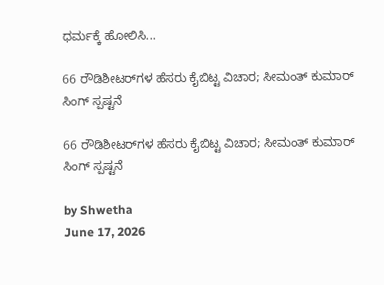ಧರ್ಮಕ್ಕೆ ಹೋಲಿಸಿ...

66 ರೌಡಿಶೀಟರ್‌ಗಳ ಹೆಸರು ಕೈಬಿಟ್ಟ ವಿಚಾರ; ಸೀಮಂತ್ ಕುಮಾರ್ ಸಿಂಗ್ ಸ್ಪಷ್ಟನೆ

66 ರೌಡಿಶೀಟರ್‌ಗಳ ಹೆಸರು ಕೈಬಿಟ್ಟ ವಿಚಾರ; ಸೀಮಂತ್ ಕುಮಾರ್ ಸಿಂಗ್ ಸ್ಪಷ್ಟನೆ

by Shwetha
June 17, 2026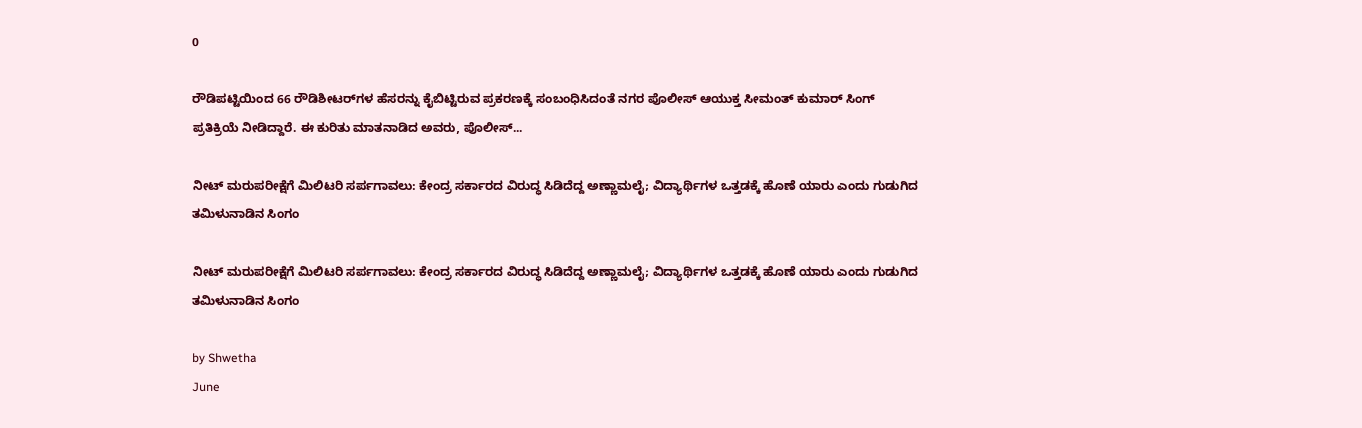0

ರೌಡಿಪಟ್ಟಿಯಿಂದ 66 ರೌಡಿಶೀಟರ್‌ಗಳ ಹೆಸರನ್ನು ಕೈಬಿಟ್ಟಿರುವ ಪ್ರಕರಣಕ್ಕೆ ಸಂಬಂಧಿಸಿದಂತೆ ನಗರ ಪೊಲೀಸ್ ಆಯುಕ್ತ ಸೀಮಂತ್ ಕುಮಾರ್ ಸಿಂಗ್ ಪ್ರತಿಕ್ರಿಯೆ ನೀಡಿದ್ದಾರೆ. ಈ ಕುರಿತು ಮಾತನಾಡಿದ ಅವರು, ಪೊಲೀಸ್...

ನೀಟ್ ಮರುಪರೀಕ್ಷೆಗೆ ಮಿಲಿಟರಿ ಸರ್ಪಗಾವಲು: ಕೇಂದ್ರ ಸರ್ಕಾರದ ವಿರುದ್ಧ ಸಿಡಿದೆದ್ದ ಅಣ್ಣಾಮಲೈ; ವಿದ್ಯಾರ್ಥಿಗಳ ಒತ್ತಡಕ್ಕೆ ಹೊಣೆ ಯಾರು ಎಂದು ಗುಡುಗಿದ ತಮಿಳುನಾಡಿನ ಸಿಂಗಂ

ನೀಟ್ ಮರುಪರೀಕ್ಷೆಗೆ ಮಿಲಿಟರಿ ಸರ್ಪಗಾವಲು: ಕೇಂದ್ರ ಸರ್ಕಾರದ ವಿರುದ್ಧ ಸಿಡಿದೆದ್ದ ಅಣ್ಣಾಮಲೈ; ವಿದ್ಯಾರ್ಥಿಗಳ ಒತ್ತಡಕ್ಕೆ ಹೊಣೆ ಯಾರು ಎಂದು ಗುಡುಗಿದ ತಮಿಳುನಾಡಿನ ಸಿಂಗಂ

by Shwetha
June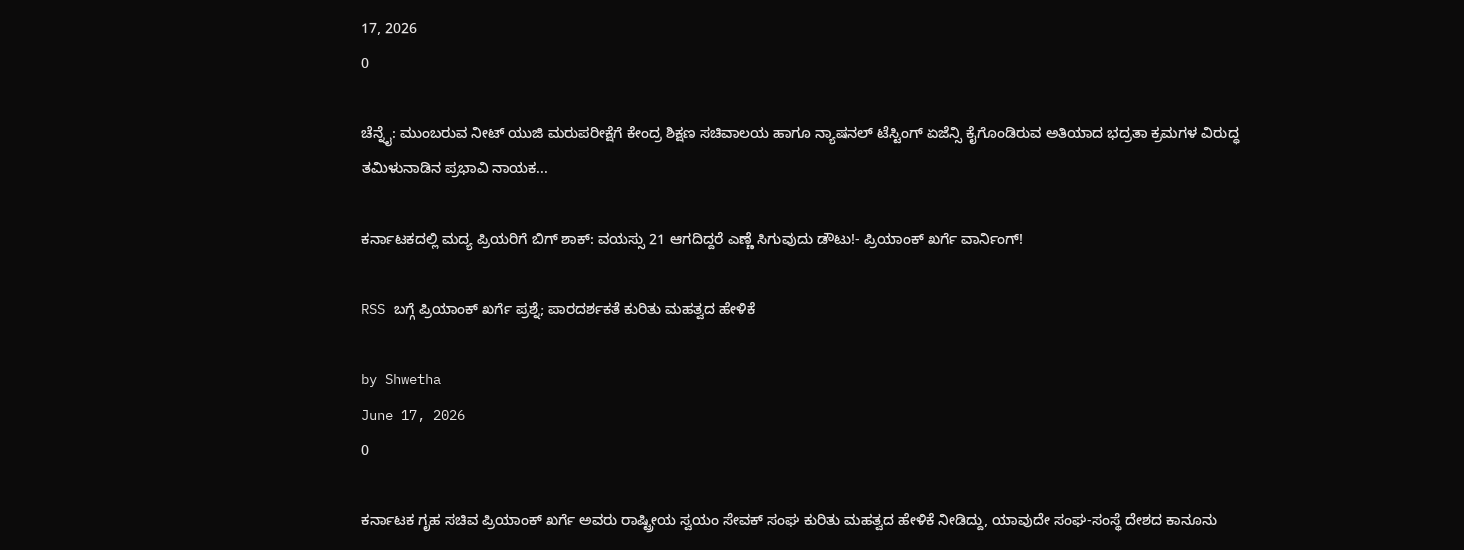17, 2026
0

ಚೆನ್ನೈ: ಮುಂಬರುವ ನೀಟ್ ಯುಜಿ ಮರುಪರೀಕ್ಷೆಗೆ ಕೇಂದ್ರ ಶಿಕ್ಷಣ ಸಚಿವಾಲಯ ಹಾಗೂ ನ್ಯಾಷನಲ್ ಟೆಸ್ಟಿಂಗ್ ಏಜೆನ್ಸಿ ಕೈಗೊಂಡಿರುವ ಅತಿಯಾದ ಭದ್ರತಾ ಕ್ರಮಗಳ ವಿರುದ್ಧ ತಮಿಳುನಾಡಿನ ಪ್ರಭಾವಿ ನಾಯಕ...

ಕರ್ನಾಟಕದಲ್ಲಿ ಮದ್ಯ ಪ್ರಿಯರಿಗೆ ಬಿಗ್ ಶಾಕ್: ವಯಸ್ಸು 21 ಆಗದಿದ್ದರೆ ಎಣ್ಣೆ ಸಿಗುವುದು ಡೌಟು!- ಪ್ರಿಯಾಂಕ್ ಖರ್ಗೆ ವಾರ್ನಿಂಗ್!

RSS ಬಗ್ಗೆ ಪ್ರಿಯಾಂಕ್ ಖರ್ಗೆ ಪ್ರಶ್ನೆ; ಪಾರದರ್ಶಕತೆ ಕುರಿತು ಮಹತ್ವದ ಹೇಳಿಕೆ

by Shwetha
June 17, 2026
0

ಕರ್ನಾಟಕ ಗೃಹ ಸಚಿವ ಪ್ರಿಯಾಂಕ್ ಖರ್ಗೆ ಅವರು ರಾಷ್ಟ್ರೀಯ ಸ್ವಯಂ ಸೇವಕ್ ಸಂಘ ಕುರಿತು ಮಹತ್ವದ ಹೇಳಿಕೆ ನೀಡಿದ್ದು, ಯಾವುದೇ ಸಂಘ-ಸಂಸ್ಥೆ ದೇಶದ ಕಾನೂನು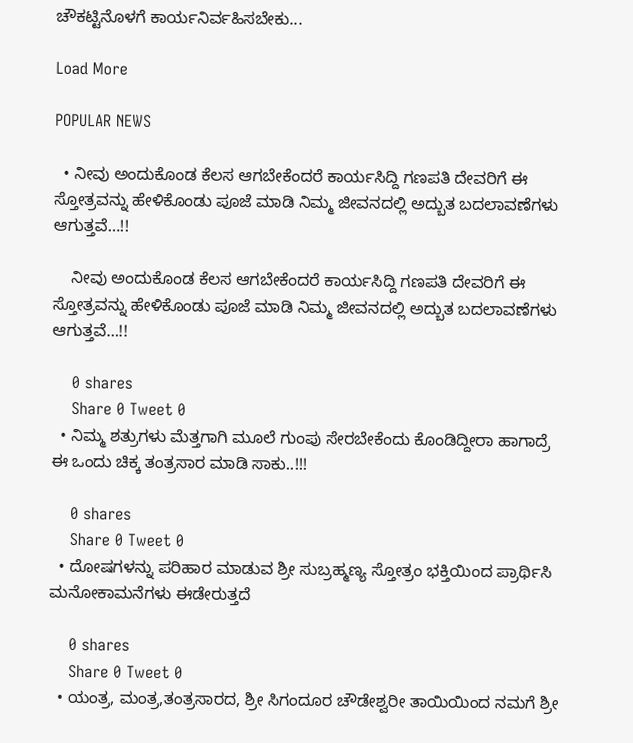ಚೌಕಟ್ಟಿನೊಳಗೆ ಕಾರ್ಯನಿರ್ವಹಿಸಬೇಕು...

Load More

POPULAR NEWS

  • ನೀವು ಅಂದುಕೊಂಡ ಕೆಲಸ ಆಗಬೇಕೆಂದರೆ ಕಾರ್ಯಸಿದ್ದಿ ಗಣಪತಿ ದೇವರಿಗೆ ಈ ಸ್ತೋತ್ರವನ್ನು ಹೇಳಿಕೊಂಡು ಪೂಜೆ ಮಾಡಿ ನಿಮ್ಮ ಜೀವನದಲ್ಲಿ ಅದ್ಬುತ ಬದಲಾವಣೆಗಳು ಆಗುತ್ತವೆ…!!

    ನೀವು ಅಂದುಕೊಂಡ ಕೆಲಸ ಆಗಬೇಕೆಂದರೆ ಕಾರ್ಯಸಿದ್ದಿ ಗಣಪತಿ ದೇವರಿಗೆ ಈ ಸ್ತೋತ್ರವನ್ನು ಹೇಳಿಕೊಂಡು ಪೂಜೆ ಮಾಡಿ ನಿಮ್ಮ ಜೀವನದಲ್ಲಿ ಅದ್ಬುತ ಬದಲಾವಣೆಗಳು ಆಗುತ್ತವೆ…!!

    0 shares
    Share 0 Tweet 0
  • ನಿಮ್ಮ ಶತ್ರುಗಳು ಮೆತ್ತಗಾಗಿ ಮೂಲೆ ಗುಂಪು ಸೇರಬೇಕೆಂದು ಕೊಂಡಿದ್ದೀರಾ ಹಾಗಾದ್ರೆ ಈ ಒಂದು ಚಿಕ್ಕ ತಂತ್ರಸಾರ ಮಾಡಿ ಸಾಕು..!!!

    0 shares
    Share 0 Tweet 0
  • ದೋಷಗಳನ್ನು ಪರಿಹಾರ ಮಾಡುವ ಶ್ರೀ ಸುಬ್ರಹ್ಮಣ್ಯ ಸ್ತೋತ್ರಂ ಭಕ್ತಿಯಿಂದ ಪ್ರಾರ್ಥಿಸಿ ಮನೋಕಾಮನೆಗಳು ಈಡೇರುತ್ತದೆ

    0 shares
    Share 0 Tweet 0
  • ಯಂತ್ರ, ಮಂತ್ರ,ತಂತ್ರಸಾರದ, ಶ್ರೀ ಸಿಗಂದೂರ ಚೌಡೇಶ್ವರೀ ತಾಯಿಯಿಂದ ನಮಗೆ ಶ್ರೀ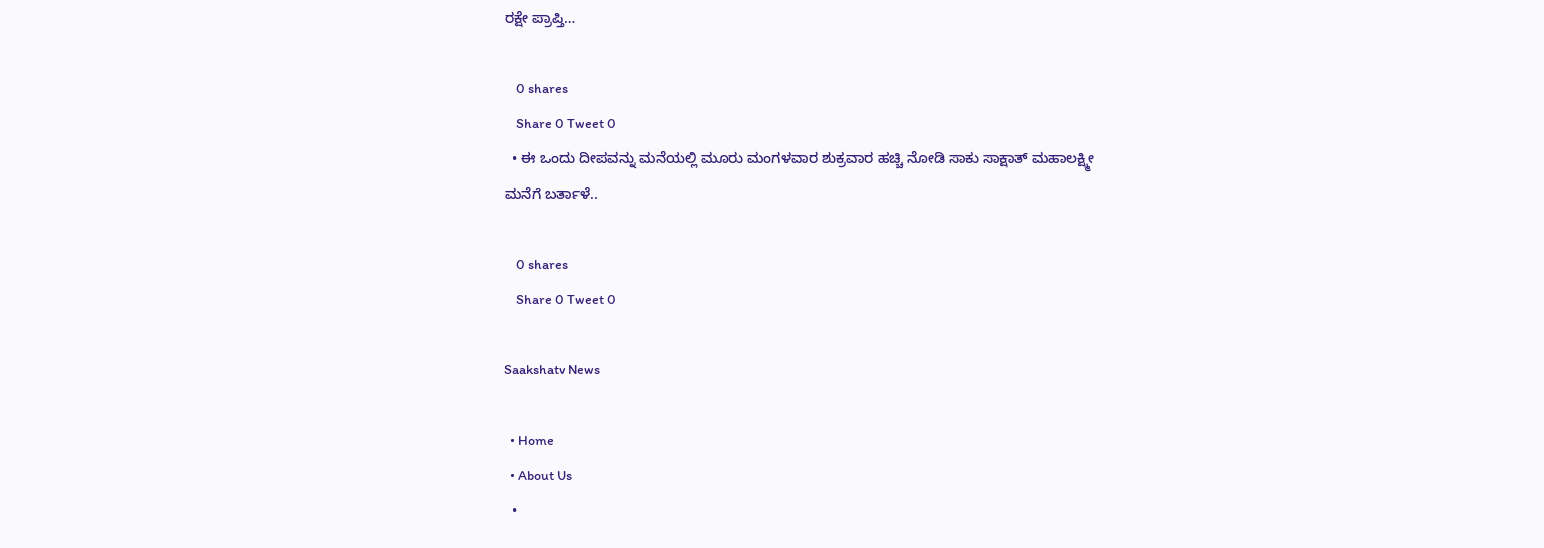ರಕ್ಷೇ ಪ್ರಾಪ್ತಿ…

    0 shares
    Share 0 Tweet 0
  • ಈ ಒಂದು ದೀಪವನ್ನು ಮನೆಯಲ್ಲಿ ಮೂರು ಮಂಗಳವಾರ ಶುಕ್ರವಾರ ಹಚ್ಚಿ ನೋಡಿ ಸಾಕು ಸಾಕ್ಷಾತ್ ಮಹಾಲಕ್ಷ್ಮೀ ಮನೆಗೆ ಬರ್ತಾಳೆ..

    0 shares
    Share 0 Tweet 0

Saakshatv News

  • Home
  • About Us
  •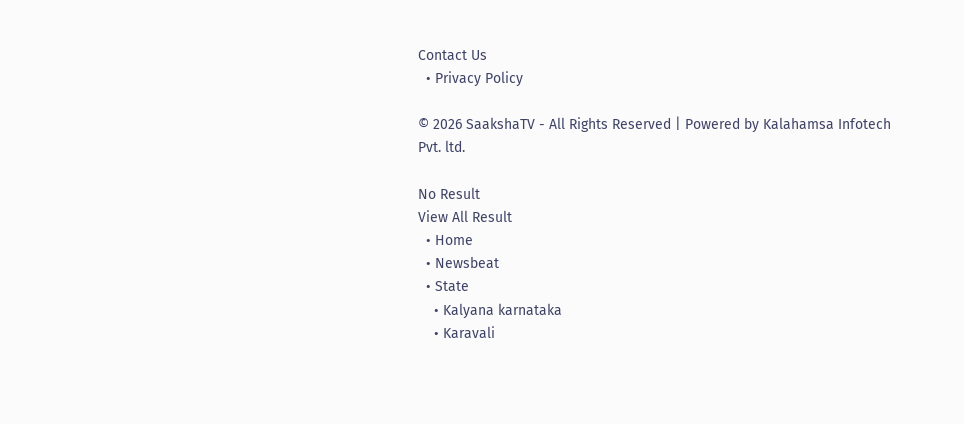Contact Us
  • Privacy Policy

© 2026 SaakshaTV - All Rights Reserved | Powered by Kalahamsa Infotech Pvt. ltd.

No Result
View All Result
  • Home
  • Newsbeat
  • State
    • Kalyana karnataka
    • Karavali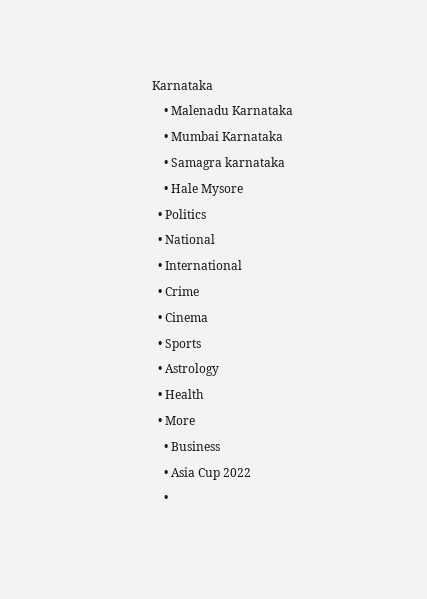Karnataka
    • Malenadu Karnataka
    • Mumbai Karnataka
    • Samagra karnataka
    • Hale Mysore
  • Politics
  • National
  • International
  • Crime
  • Cinema
  • Sports
  • Astrology
  • Health
  • More
    • Business
    • Asia Cup 2022
    •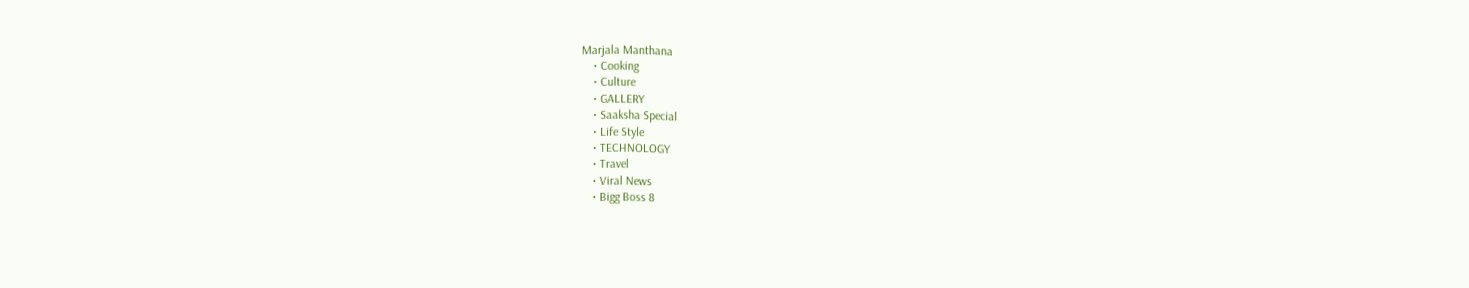Marjala Manthana
    • Cooking
    • Culture
    • GALLERY
    • Saaksha Special
    • Life Style
    • TECHNOLOGY
    • Travel
    • Viral News
    • Bigg Boss 8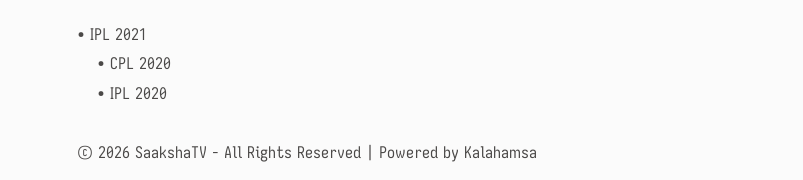• IPL 2021
    • CPL 2020
    • IPL 2020

© 2026 SaakshaTV - All Rights Reserved | Powered by Kalahamsa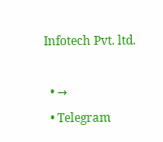Infotech Pvt. ltd.

  • →
  • Telegram